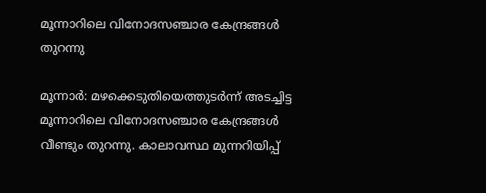മൂന്നാറിലെ വിനോദസഞ്ചാര കേന്ദ്രങ്ങൾ തുറന്നു

മൂന്നാർ: മഴക്കെടുതിയെത്തുടർന്ന് അടച്ചിട്ട മൂന്നാറിലെ വിനോദസഞ്ചാര കേന്ദ്രങ്ങൾ വീണ്ടും തുറന്നു. കാലാവസ്ഥ മുന്നറിയിപ്പ്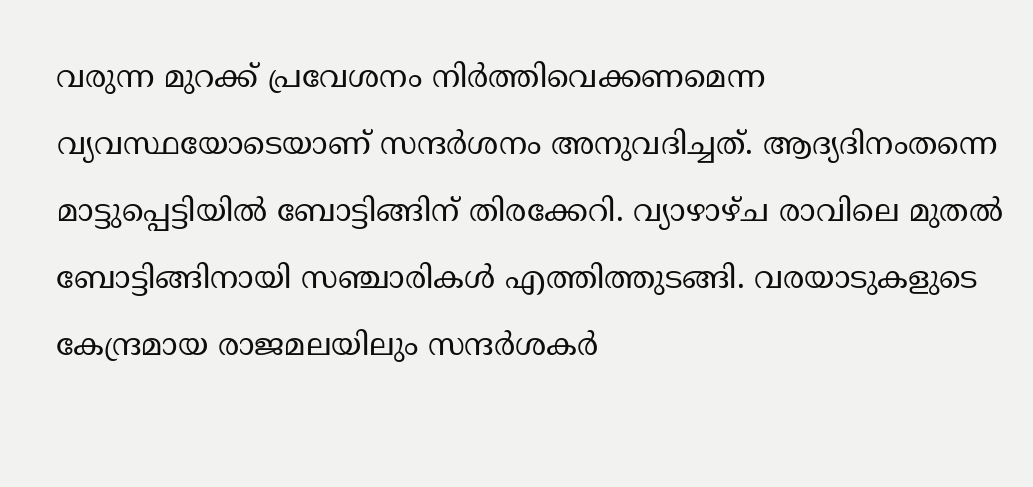വരുന്ന മുറക്ക് പ്രവേശനം നിർത്തിവെക്കണമെന്ന വ്യവസ്ഥയോടെയാണ് സന്ദർശനം അനുവദിച്ചത്. ആദ്യദിനംതന്നെ മാട്ടുപ്പെട്ടിയിൽ ബോട്ടിങ്ങിന് തിരക്കേറി. വ്യാഴാഴ്ച രാവിലെ മുതൽ ബോട്ടിങ്ങിനായി സഞ്ചാരികൾ എത്തിത്തുടങ്ങി. വരയാടുകളുടെ കേന്ദ്രമായ രാജമലയിലും സന്ദർശകർ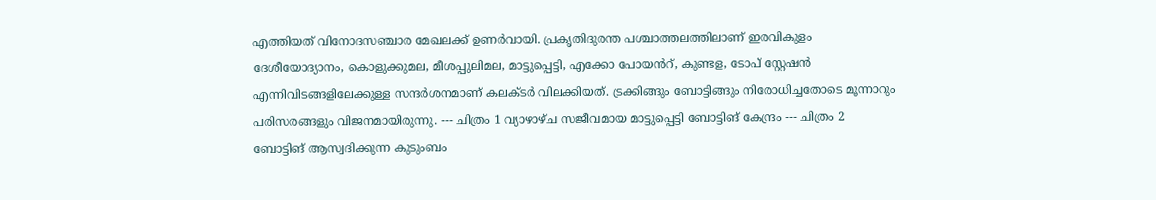എത്തിയത് വിനോദസഞ്ചാര മേഖലക്ക് ഉണർവായി. പ്രകൃതിദുരന്ത പശ്ചാത്തലത്തിലാണ് ഇരവികുളം ദേശീയോദ്യാനം, കൊളുക്കുമല, മീശപ്പുലിമല, മാട്ടുപ്പെട്ടി, എക്കോ പോയൻറ്, കുണ്ടള, ടോപ് സ്റ്റേഷൻ എന്നിവിടങ്ങളിലേക്കുള്ള സന്ദർശനമാണ് കലക്ടർ വിലക്കിയത്. ട്രക്കിങ്ങും ബോട്ടിങ്ങും നിരോധിച്ചതോടെ മൂന്നാറും പരിസരങ്ങളും വിജനമായിരുന്നു. --- ചിത്രം 1 വ്യാഴാഴ്ച സജീവമായ മാട്ടുപ്പെട്ടി ബോട്ടിങ് കേന്ദ്രം --- ചിത്രം 2 ബോട്ടിങ് ആസ്വദിക്കുന്ന കുടുംബം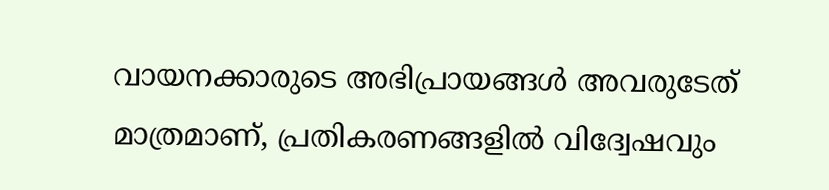വായനക്കാരുടെ അഭിപ്രായങ്ങള്‍ അവരുടേത് മാത്രമാണ്, പ്രതികരണങ്ങളിൽ വിദ്വേഷവും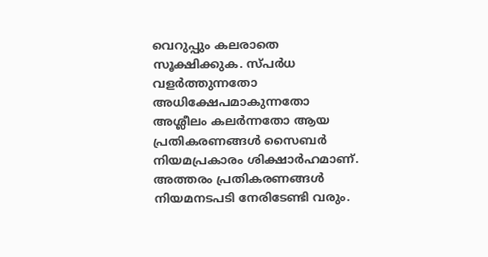വെറുപ്പും കലരാതെ സൂക്ഷിക്കുക. സ്പർധ വളർത്തുന്നതോ അധിക്ഷേപമാകുന്നതോ അശ്ലീലം കലർന്നതോ ആയ പ്രതികരണങ്ങൾ സൈബർ നിയമപ്രകാരം ശിക്ഷാർഹമാണ്. അത്തരം പ്രതികരണങ്ങൾ നിയമനടപടി നേരിടേണ്ടി വരും.